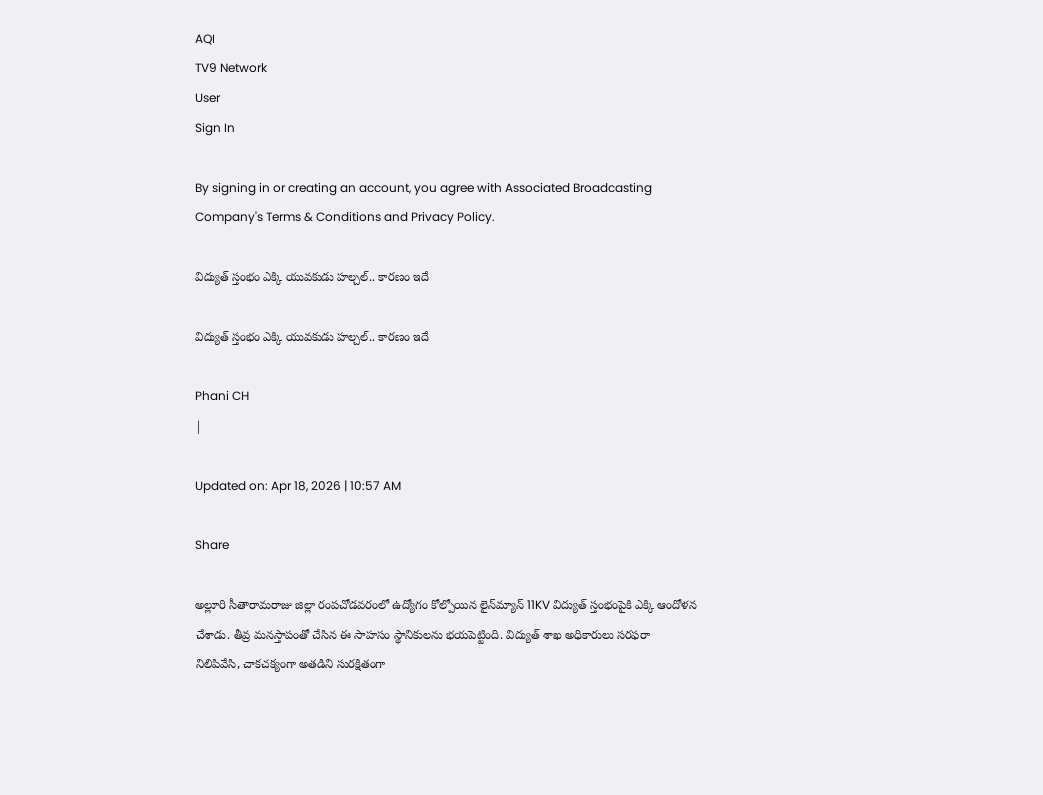AQI
TV9 Network
User
Sign In

By signing in or creating an account, you agree with Associated Broadcasting Company's Terms & Conditions and Privacy Policy.

విద్యుత్‌ స్తంభం ఎక్కి యువకుడు హల్చల్‌.. కారణం ఇదే

విద్యుత్‌ స్తంభం ఎక్కి యువకుడు హల్చల్‌.. కారణం ఇదే

Phani CH
|

Updated on: Apr 18, 2026 | 10:57 AM

Share

అల్లూరి సీతారామరాజు జిల్లా రంపచోడవరంలో ఉద్యోగం కోల్పోయిన లైన్‌మ్యాన్ 11KV విద్యుత్ స్తంభంపైకి ఎక్కి ఆందోళన చేశాడు. తీవ్ర మనస్తాపంతో చేసిన ఈ సాహసం స్థానికులను భయపెట్టింది. విద్యుత్ శాఖ అధికారులు సరఫరా నిలిపివేసి, చాకచక్యంగా అతడిని సురక్షితంగా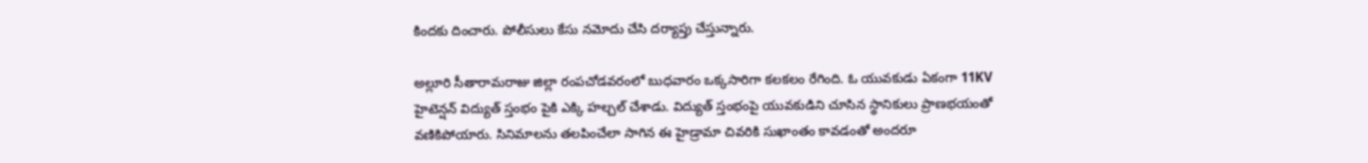కిందకు దించారు. పోలీసులు కేసు నమోదు చేసి దర్యాప్తు చేస్తున్నారు.

అల్లూరి సీతారామరాజు జిల్లా రంపచోడవరంలో బుధవారం ఒక్కసారిగా కలకలం రేగింది. ఓ యువకుడు ఏకంగా 11KV హైటెన్షన్ విద్యుత్ స్తంభం పైకి ఎక్కి హల్చల్‌ చేశాడు. విద్యుత్‌ స్తంభంపై యువకుడిని చూసిన స్థానికులు ప్రాణభయంతో వణికిపోయారు. సినిమాలను తలపించేలా సాగిన ఈ హైడ్రామా చివరికి సుఖాంతం కావడంతో అందరూ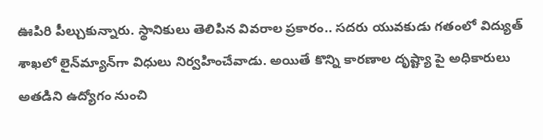ఊపిరి పీల్చుకున్నారు. స్థానికులు తెలిపిన వివరాల ప్రకారం.. సదరు యువకుడు గతంలో విద్యుత్ శాఖలో లైన్‌మ్యాన్‌గా విధులు నిర్వహించేవాడు. అయితే కొన్ని కారణాల దృష్ట్యా పై అధికారులు అతడిని ఉద్యోగం నుంచి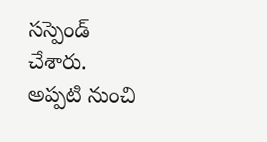సస్పెండ్ చేశారు. అప్పటి నుంచి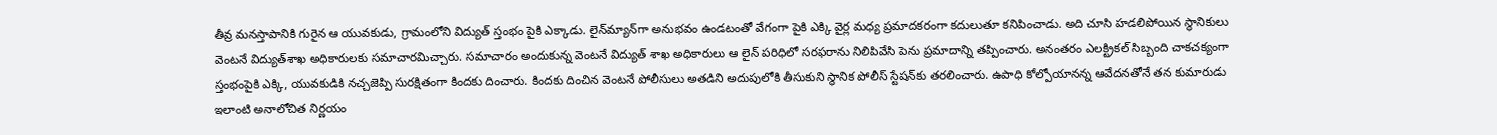తీవ్ర మనస్తాపానికి గురైన ఆ యువకుడు, గ్రామంలోని విద్యుత్ స్తంభం పైకి ఎక్కాడు. లైన్‌మ్యాన్‌గా అనుభవం ఉండటంతో వేగంగా పైకి ఎక్కి వైర్ల మధ్య ప్రమాదకరంగా కదులుతూ కనిపించాడు. అది చూసి హడలిపోయిన స్థానికులు వెంటనే విద్యుత్‌శాఖ అధికారులకు సమాచారమిచ్చారు. సమాచారం అందుకున్న వెంటనే విద్యుత్ శాఖ అధికారులు ఆ లైన్ పరిధిలో సరఫరాను నిలిపివేసి పెను ప్రమాదాన్ని తప్పించారు. అనంతరం ఎలక్ట్రికల్ సిబ్బంది చాకచక్యంగా స్తంభంపైకి ఎక్కి, యువకుడికి నచ్చజెప్పి సురక్షితంగా కిందకు దించారు. కిందకు దించిన వెంటనే పోలీసులు అతడిని అదుపులోకి తీసుకుని స్థానిక పోలీస్ స్టేషన్‌కు తరలించారు. ఉపాధి కోల్పోయానన్న ఆవేదనతోనే తన కుమారుడు ఇలాంటి అనాలోచిత నిర్ణయం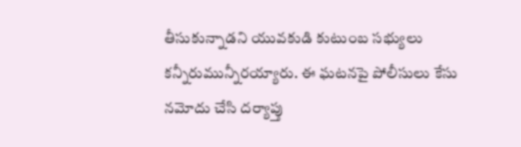తీసుకున్నాడని యువకుడి కుటుంబ సభ్యులు కన్నీరుమున్నీరయ్యారు. ఈ ఘటనపై పోలీసులు కేసు నమోదు చేసి దర్యాప్తు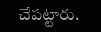చేపట్టారు.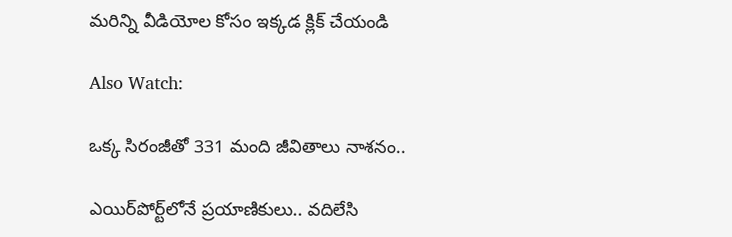మరిన్ని వీడియోల కోసం ఇక్కడ క్లిక్ చేయండి

Also Watch:

ఒక్క సిరంజీతో 331 మంది జీవితాలు నాశనం..

ఎయిర్‌పోర్ట్‌లోనే ప్రయాణికులు.. వదిలేసి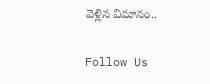వెళ్లిన విమానం..

Follow Us